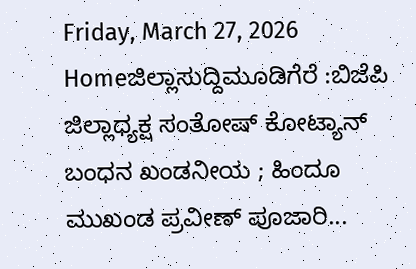Friday, March 27, 2026
Homeಜಿಲ್ಲಾಸುದ್ದಿಮೂಡಿಗೆರೆ :ಬಿಜೆಪಿ ಜಿಲ್ಲಾಧ್ಯಕ್ಷ ಸಂತೋಷ್ ಕೋಟ್ಯಾನ್ ಬಂಧನ ಖಂಡನೀಯ ; ಹಿಂದೂ ಮುಖಂಡ ಪ್ರವೀಣ್ ಪೂಜಾರಿ...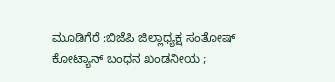ಮೂಡಿಗೆರೆ :ಬಿಜೆಪಿ ಜಿಲ್ಲಾಧ್ಯಕ್ಷ ಸಂತೋಷ್ ಕೋಟ್ಯಾನ್ ಬಂಧನ ಖಂಡನೀಯ ;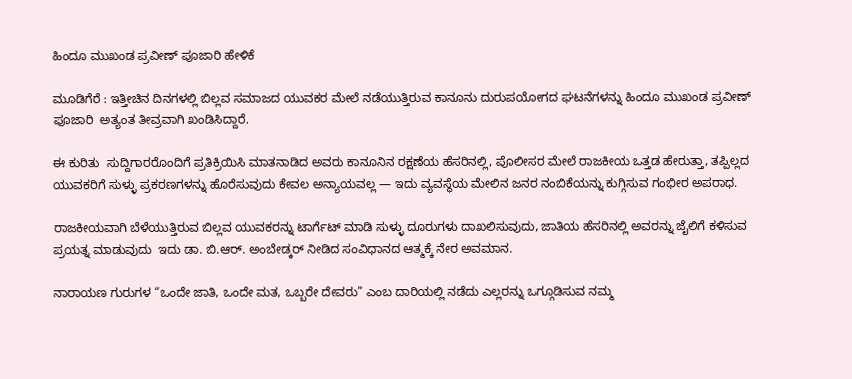ಹಿಂದೂ ಮುಖಂಡ ಪ್ರವೀಣ್ ಪೂಜಾರಿ ಹೇಳಿಕೆ

ಮೂಡಿಗೆರೆ : ಇತ್ತೀಚಿನ ದಿನಗಳಲ್ಲಿ ಬಿಲ್ಲವ ಸಮಾಜದ ಯುವಕರ ಮೇಲೆ ನಡೆಯುತ್ತಿರುವ ಕಾನೂನು ದುರುಪಯೋಗದ ಘಟನೆಗಳನ್ನು ಹಿಂದೂ ಮುಖಂಡ ಪ್ರವೀಣ್ ಪೂಜಾರಿ  ಅತ್ಯಂತ ತೀವ್ರವಾಗಿ ಖಂಡಿಸಿದ್ದಾರೆ.

ಈ ಕುರಿತು  ಸುದ್ದಿಗಾರರೊಂದಿಗೆ ಪ್ರತಿಕ್ರಿಯಿಸಿ ಮಾತನಾಡಿದ ಅವರು ಕಾನೂನಿನ ರಕ್ಷಣೆಯ ಹೆಸರಿನಲ್ಲಿ, ಪೊಲೀಸರ ಮೇಲೆ ರಾಜಕೀಯ ಒತ್ತಡ ಹೇರುತ್ತಾ, ತಪ್ಪಿಲ್ಲದ ಯುವಕರಿಗೆ ಸುಳ್ಳು ಪ್ರಕರಣಗಳನ್ನು ಹೊರೆಸುವುದು ಕೇವಲ ಅನ್ಯಾಯವಲ್ಲ — ಇದು ವ್ಯವಸ್ಥೆಯ ಮೇಲಿನ ಜನರ ನಂಬಿಕೆಯನ್ನು ಕುಗ್ಗಿಸುವ ಗಂಭೀರ ಅಪರಾಧ.

ರಾಜಕೀಯವಾಗಿ ಬೆಳೆಯುತ್ತಿರುವ ಬಿಲ್ಲವ ಯುವಕರನ್ನು ಟಾರ್ಗೆಟ್ ಮಾಡಿ ಸುಳ್ಳು ದೂರುಗಳು ದಾಖಲಿಸುವುದು, ಜಾತಿಯ ಹೆಸರಿನಲ್ಲಿ ಅವರನ್ನು ಜೈಲಿಗೆ ಕಳಿಸುವ ಪ್ರಯತ್ನ ಮಾಡುವುದು  ಇದು ಡಾ. ಬಿ.ಆರ್. ಅಂಬೇಡ್ಕರ್ ನೀಡಿದ ಸಂವಿಧಾನದ ಆತ್ಮಕ್ಕೆ ನೇರ ಅವಮಾನ.

ನಾರಾಯಣ ಗುರುಗಳ “ಒಂದೇ ಜಾತಿ, ಒಂದೇ ಮತ, ಒಬ್ಬರೇ ದೇವರು” ಎಂಬ ದಾರಿಯಲ್ಲಿ ನಡೆದು ಎಲ್ಲರನ್ನು ಒಗ್ಗೂಡಿಸುವ ನಮ್ಮ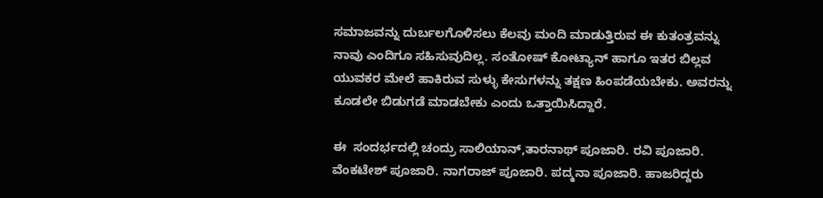ಸಮಾಜವನ್ನು ದುರ್ಬಲಗೊಳಿಸಲು ಕೆಲವು ಮಂದಿ ಮಾಡುತ್ತಿರುವ ಈ ಕುತಂತ್ರವನ್ನು ನಾವು ಎಂದಿಗೂ ಸಹಿಸುವುದಿಲ್ಲ. ಸಂತೋಷ್ ಕೋಟ್ಯಾನ್ ಹಾಗೂ ಇತರ ಬಿಲ್ಲವ ಯುವಕರ ಮೇಲೆ ಹಾಕಿರುವ ಸುಳ್ಳು ಕೇಸುಗಳನ್ನು ತಕ್ಷಣ ಹಿಂಪಡೆಯಬೇಕು. ಅವರನ್ನು ಕೂಡಲೇ ಬಿಡುಗಡೆ ಮಾಡಬೇಕು ಎಂದು ಒತ್ತಾಯಿಸಿದ್ದಾರೆ.

ಈ  ಸಂದರ್ಭದಲ್ಲಿ ಚಂದ್ರು ಸಾಲಿಯಾನ್,ತಾರನಾಥ್ ಪೂಜಾರಿ. ರವಿ ಪೂಜಾರಿ. ವೆಂಕಟೇಶ್ ಪೂಜಾರಿ. ನಾಗರಾಜ್ ಪೂಜಾರಿ. ಪದ್ಮನಾ ಪೂಜಾರಿ. ಹಾಜರಿದ್ದರು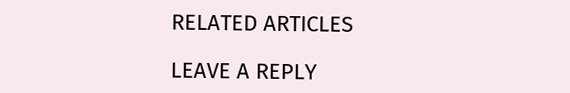RELATED ARTICLES

LEAVE A REPLY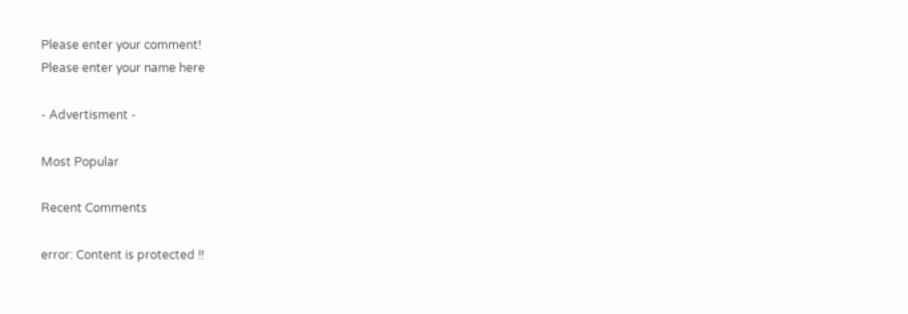Please enter your comment!
Please enter your name here

- Advertisment -

Most Popular

Recent Comments

error: Content is protected !!